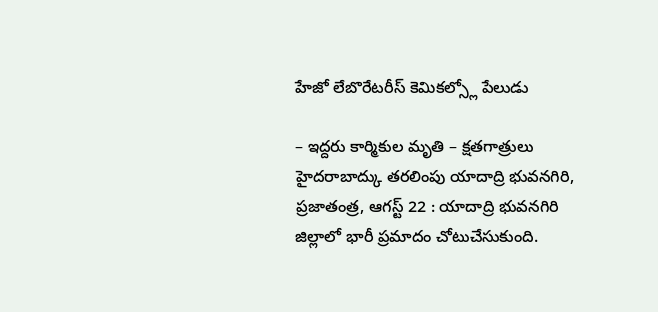హేజో లేబొరేటరీస్ కెమికల్స్లో పేలుడు

– ఇద్దరు కార్మికుల మృతి – క్షతగాత్రులు హైదరాబాద్కు తరలింపు యాదాద్రి భువనగిరి, ప్రజాతంత్ర, ఆగస్ట్ 22 : యాదాద్రి భువనగిరి జిల్లాలో భారీ ప్రమాదం చోటుచేసుకుంది.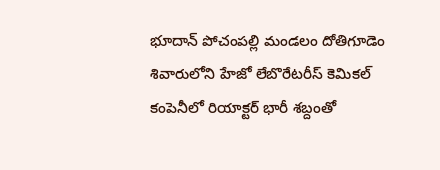భూదాన్ పోచంపల్లి మండలం దోతిగూడెం శివారులోని హేజో లేబొరేటరీస్ కెమికల్ కంపెనీలో రియాక్టర్ భారీ శబ్దంతో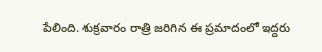పేలింది. శుక్రవారం రాత్రి జరిగిన ఈ ప్రమాదంలో ఇద్దరు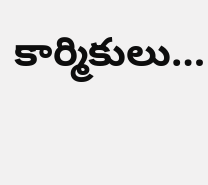కార్మికులు…